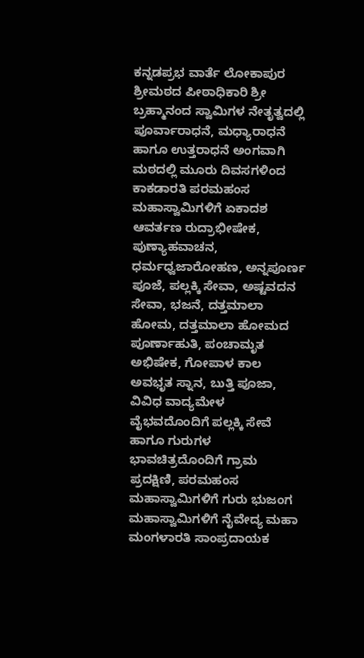ಕನ್ನಡಪ್ರಭ ವಾರ್ತೆ ಲೋಕಾಪುರ
ಶ್ರೀಮಠದ ಪೀಠಾಧಿಕಾರಿ ಶ್ರೀ ಬ್ರಹ್ಮಾನಂದ ಸ್ವಾಮಿಗಳ ನೇತೃತ್ವದಲ್ಲಿ ಪೂರ್ವಾರಾಧನೆ, ಮಧ್ಯಾರಾಧನೆ ಹಾಗೂ ಉತ್ತರಾಧನೆ ಅಂಗವಾಗಿ ಮಠದಲ್ಲಿ ಮೂರು ದಿವಸಗಳಿಂದ ಕಾಕಡಾರತಿ ಪರಮಹಂಸ ಮಹಾಸ್ವಾಮಿಗಳಿಗೆ ಏಕಾದಶ ಆವರ್ತಣ ರುದ್ರಾಭೀಷೇಕ, ಪುಣ್ಯಾಹವಾಚನ, ಧರ್ಮಧ್ವಜಾರೋಹಣ, ಅನ್ನಪೂರ್ಣ ಪೂಜೆ, ಪಲ್ಲಕ್ಕಿ ಸೇವಾ, ಅಷ್ಟವದನ ಸೇವಾ, ಭಜನೆ, ದತ್ತಮಾಲಾ ಹೋಮ, ದತ್ತಮಾಲಾ ಹೋಮದ ಪೂರ್ಣಾಹುತಿ, ಪಂಚಾಮೃತ ಅಭಿಷೇಕ, ಗೋಪಾಳ ಕಾಲ ಅವಭೃತ ಸ್ನಾನ, ಬುತ್ತಿ ಪೂಜಾ, ವಿವಿಧ ವಾದ್ಯಮೇಳ ವೈಭವದೊಂದಿಗೆ ಪಲ್ಲಕ್ಕಿ ಸೇವೆ ಹಾಗೂ ಗುರುಗಳ ಭಾವಚಿತ್ರದೊಂದಿಗೆ ಗ್ರಾಮ ಪ್ರದಕ್ಷಿಣಿ, ಪರಮಹಂಸ ಮಹಾಸ್ವಾಮಿಗಳಿಗೆ ಗುರು ಭುಜಂಗ ಮಹಾಸ್ವಾಮಿಗಳಿಗೆ ನೈವೇದ್ಯ ಮಹಾ ಮಂಗಳಾರತಿ ಸಾಂಪ್ರದಾಯಕ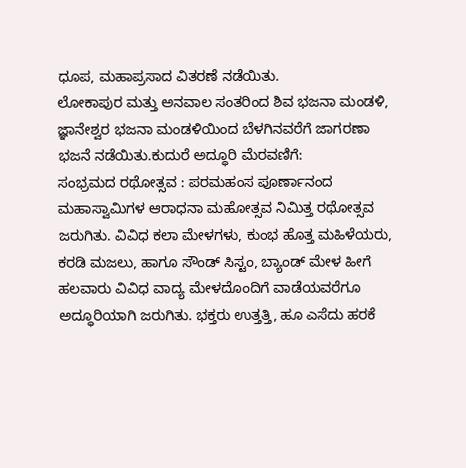ಧೂಪ, ಮಹಾಪ್ರಸಾದ ವಿತರಣೆ ನಡೆಯಿತು.
ಲೋಕಾಪುರ ಮತ್ತು ಅನವಾಲ ಸಂತರಿಂದ ಶಿವ ಭಜನಾ ಮಂಡಳಿ, ಜ್ಞಾನೇಶ್ವರ ಭಜನಾ ಮಂಡಳಿಯಿಂದ ಬೆಳಗಿನವರೆಗೆ ಜಾಗರಣಾ ಭಜನೆ ನಡೆಯಿತು.ಕುದುರೆ ಅದ್ಧೂರಿ ಮೆರವಣಿಗೆ:
ಸಂಭ್ರಮದ ರಥೋತ್ಸವ : ಪರಮಹಂಸ ಪೂರ್ಣಾನಂದ ಮಹಾಸ್ವಾಮಿಗಳ ಆರಾಧನಾ ಮಹೋತ್ಸವ ನಿಮಿತ್ತ ರಥೋತ್ಸವ ಜರುಗಿತು. ವಿವಿಧ ಕಲಾ ಮೇಳಗಳು, ಕುಂಭ ಹೊತ್ತ ಮಹಿಳೆಯರು, ಕರಡಿ ಮಜಲು, ಹಾಗೂ ಸೌಂಡ್ ಸಿಸ್ಟಂ, ಬ್ಯಾಂಡ್ ಮೇಳ ಹೀಗೆ ಹಲವಾರು ವಿವಿಧ ವಾದ್ಯ ಮೇಳದೊಂದಿಗೆ ವಾಡೆಯವರೆಗೂ ಅದ್ಧೂರಿಯಾಗಿ ಜರುಗಿತು. ಭಕ್ತರು ಉತ್ತತ್ತಿ, ಹೂ ಎಸೆದು ಹರಕೆ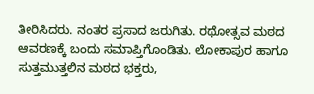ತೀರಿಸಿದರು. ನಂತರ ಪ್ರಸಾದ ಜರುಗಿತು. ರಥೋತ್ಸವ ಮಠದ ಆವರಣಕ್ಕೆ ಬಂದು ಸಮಾಪ್ತಿಗೊಂಡಿತು. ಲೋಕಾಪುರ ಹಾಗೂ ಸುತ್ತಮುತ್ತಲಿನ ಮಠದ ಭಕ್ತರು,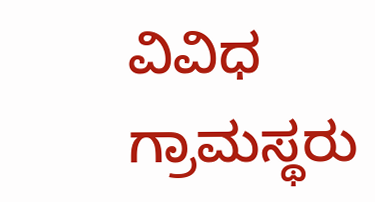ವಿವಿಧ ಗ್ರಾಮಸ್ಥರು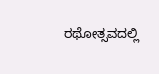ರಥೋತ್ಸವದಲ್ಲಿ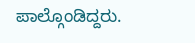ಪಾಲ್ಗೊಂಡಿದ್ದರು.